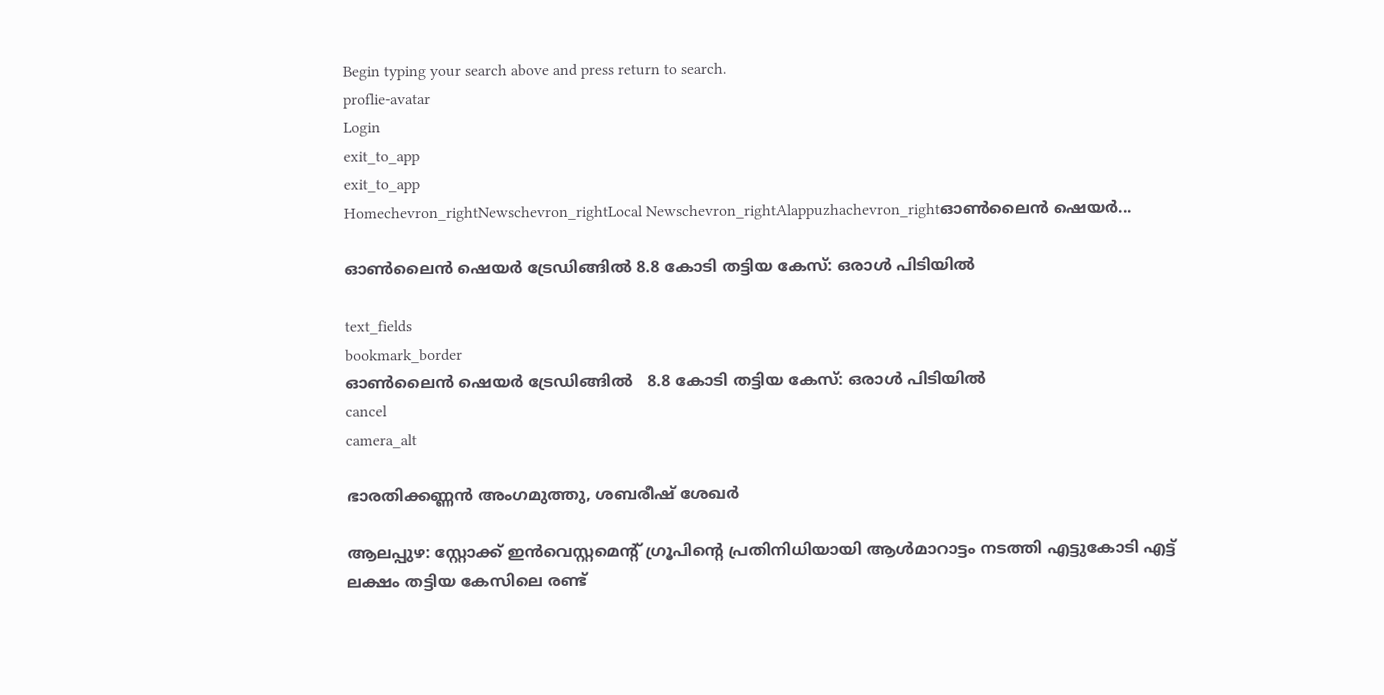Begin typing your search above and press return to search.
proflie-avatar
Login
exit_to_app
exit_to_app
Homechevron_rightNewschevron_rightLocal Newschevron_rightAlappuzhachevron_rightഓൺലൈൻ ഷെയർ...

ഓൺലൈൻ ഷെയർ ട്രേഡിങ്ങിൽ 8.8 കോടി തട്ടിയ കേസ്: ഒരാൾ പിടിയിൽ

text_fields
bookmark_border
ഓൺലൈൻ ഷെയർ ട്രേഡിങ്ങിൽ   8.8 കോടി തട്ടിയ കേസ്: ഒരാൾ പിടിയിൽ
cancel
camera_alt

ഭാരതിക്കണ്ണൻ അംഗമുത്തു, ശബരീഷ് ശേഖർ

ആലപ്പുഴ: സ്റ്റോക്ക് ഇൻവെസ്റ്റമെന്റ് ഗ്രൂപിന്റെ പ്രതിനിധിയായി ആൾമാറാട്ടം നടത്തി എട്ടുകോടി എട്ട് ലക്ഷം തട്ടിയ കേസിലെ രണ്ട്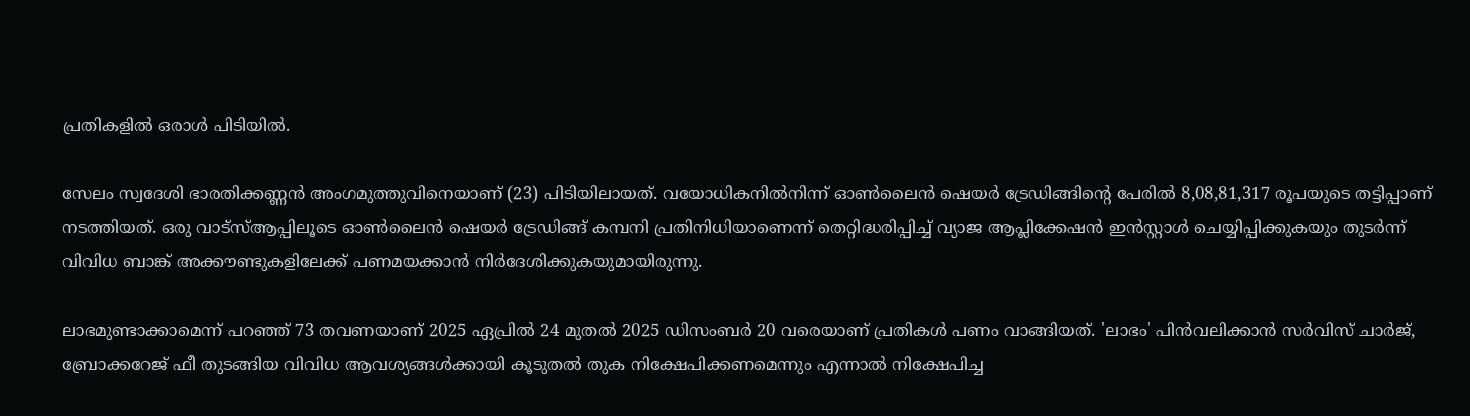പ്രതികളിൽ ഒരാൾ പിടിയിൽ.

സേലം സ്വദേശി ഭാരതിക്കണ്ണൻ അംഗമുത്തുവിനെയാണ് (23) പിടിയിലായത്. വയോധികനിൽനിന്ന് ഓൺലൈൻ ഷെയർ ട്രേഡിങ്ങിന്റെ പേരിൽ 8,08,81,317 രൂപയുടെ തട്ടിപ്പാണ് നടത്തിയത്. ഒരു വാട്സ്ആപ്പിലൂടെ ഓൺലൈൻ ഷെയർ ട്രേഡിങ്ങ് കമ്പനി പ്രതിനിധിയാണെന്ന് തെറ്റിദ്ധരിപ്പിച്ച് വ്യാജ ആപ്ലിക്കേഷൻ ഇൻസ്റ്റാൾ ചെയ്യിപ്പിക്കുകയും തുടർന്ന് വിവിധ ബാങ്ക് അക്കൗണ്ടുകളിലേക്ക് പണമയക്കാൻ നിർദേശിക്കുകയുമായിരുന്നു.

ലാഭമുണ്ടാക്കാമെന്ന് പറഞ്ഞ് 73 തവണയാണ് 2025 ഏപ്രിൽ 24 മുതൽ 2025 ഡിസംബർ 20 വരെയാണ് പ്രതികൾ പണം വാങ്ങിയത്. 'ലാഭം' പിൻവലിക്കാൻ സർവിസ് ചാർജ്, ബ്രോക്കറേജ് ഫീ തുടങ്ങിയ വിവിധ ആവശ്യങ്ങൾക്കായി കൂടുതൽ തുക നിക്ഷേപിക്കണമെന്നും എന്നാൽ നിക്ഷേപിച്ച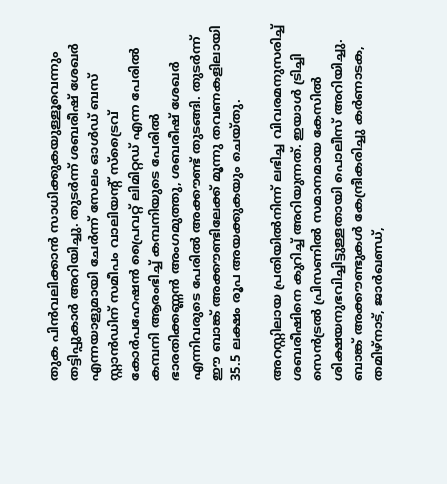തുക പിൻവലിക്കാൻ സാധിക്കുകയുള്ളൂവെന്നും തട്ടിപ്പുകാർ അറിയിച്ചു. തുടർന്ന് ശബരീഷ് ശേഖർ എന്നയാളുമായി ചേർന്ന് സേലം ഓൾഡ് ബസ് സ്റ്റാൻഡിന് സമീപം വാലിയന്‍റ് സ്ട്രൈവ് കോർപഹേഷൻ പ്രൈവറ്റ് ലിമിറ്റഡ് എന്ന പേരിൽ കമ്പനി ആരംഭിച്ച് കമ്പനിയുടെ പേരിൽ ഭാരതിക്കണ്ണൻ അംഗമുത്തു, ശബരീഷ് ശേഖർ എന്നിവരുടെ പേരിൽ അക്കൗണ്ട് തുടങ്ങി. തുടർന്ന് ഈ ബാങ്ക് അക്കൗണ്ടിലേക്ക് മൂന്നു തവണകളിലായി 35.5 ലക്ഷം രൂപ അയക്കുകയും ചെയ്തു.

അറസ്റ്റിലായ പ്രതിയിൽനിന്ന് ലഭിച്ച വിവരമനുസരിച്ച് ശബരീഷിനെ കുറിച്ച് അറിയുന്നത്. ഇയാൾ ട്രിച്ചി സെൻട്രൽ പ്രിസണിൽ സമാനമായ കേസിൽ ശിക്ഷയനുഭവിച്ചിട്ടുള്ളതായി പൊലീസ് അറിയിച്ചു. ബാങ്ക് അക്കൗണ്ടുകൾ കേന്ദ്രീകരിച്ചു കർണാടക, തമിഴ്നാട്, ജാർഖണ്ഡ്,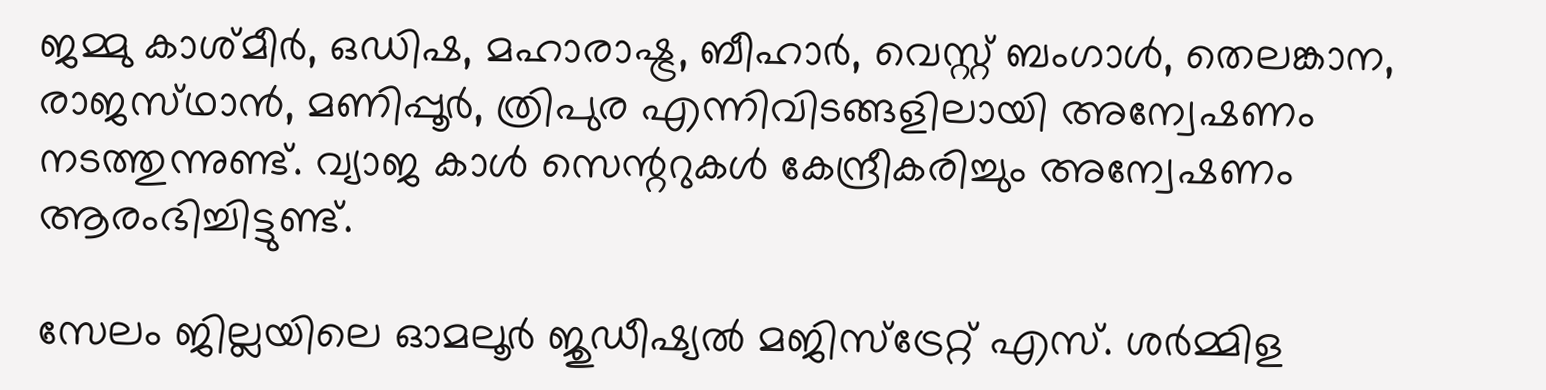ജമ്മു കാശ്മീർ, ഒഡിഷ, മഹാരാഷ്ട്ര, ബീഹാർ, വെസ്റ്റ് ബംഗാൾ, തെലങ്കാന, രാജസ്‌ഥാൻ, മണിപ്പൂർ, ത്രിപുര എന്നിവിടങ്ങളിലായി അന്വേഷണം നടത്തുന്നുണ്ട്. വ്യാജ കാൾ സെന്ററുകൾ കേന്ദ്രീകരിച്ചും അന്വേഷണം ആരംഭിച്ചിട്ടുണ്ട്.

സേലം ജില്ലയിലെ ഓമലൂർ ജുഡീഷ്യൽ മജിസ്‌ട്രേറ്റ് എസ്. ശർമ്മിള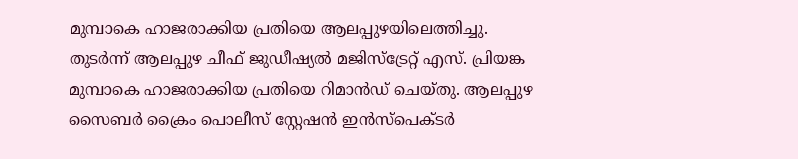മുമ്പാകെ ഹാജരാക്കിയ പ്രതിയെ ആലപ്പുഴയിലെത്തിച്ചു. തുടർന്ന് ആലപ്പുഴ ചീഫ് ജുഡീഷ്യൽ മജിസ്‌ട്രേറ്റ് എസ്. പ്രിയങ്ക മുമ്പാകെ ഹാജരാക്കിയ പ്രതിയെ റിമാൻഡ് ചെയ്തു. ആലപ്പുഴ സൈബർ ക്രൈം പൊലീസ് സ്റ്റേഷൻ ഇൻസ്പെക്ടർ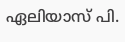ഏലിയാസ് പി.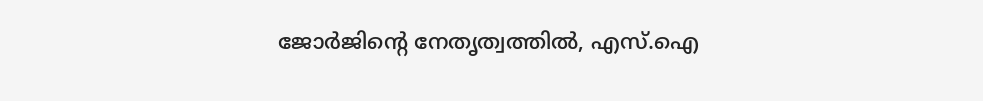ജോർജിന്റെ നേതൃത്വത്തിൽ, എസ്.ഐ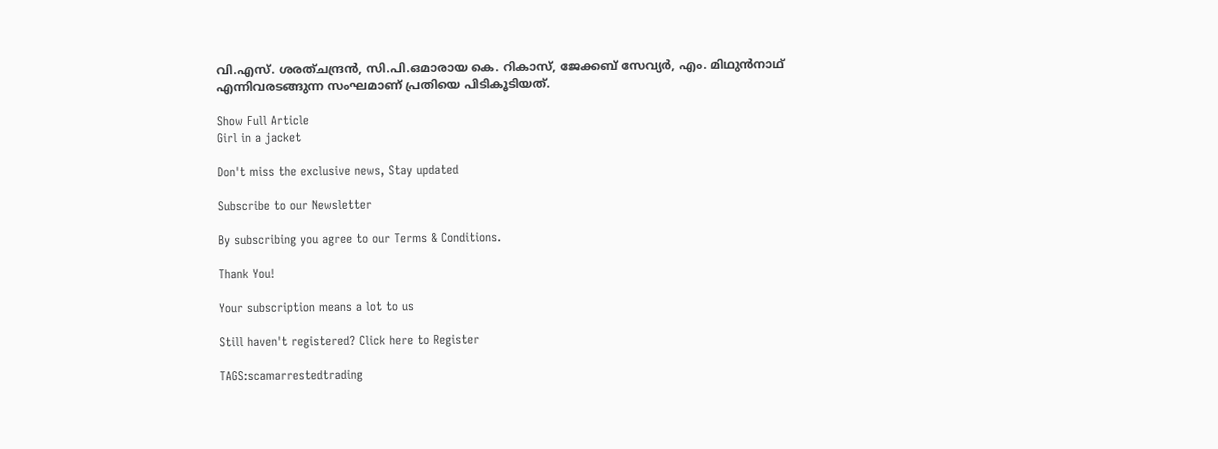വി.എസ്. ശരത്ചന്ദ്രൻ, സി.പി.ഒമാരായ കെ. റികാസ്, ജേക്കബ് സേവ്യർ, എം. മിഥുൻനാഥ് എന്നിവരടങ്ങുന്ന സംഘമാണ് പ്രതിയെ പിടികൂടിയത്.

Show Full Article
Girl in a jacket

Don't miss the exclusive news, Stay updated

Subscribe to our Newsletter

By subscribing you agree to our Terms & Conditions.

Thank You!

Your subscription means a lot to us

Still haven't registered? Click here to Register

TAGS:scamarrestedtrading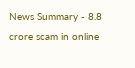News Summary - 8.8 crore scam in online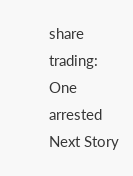share trading: One arrested
Next Story